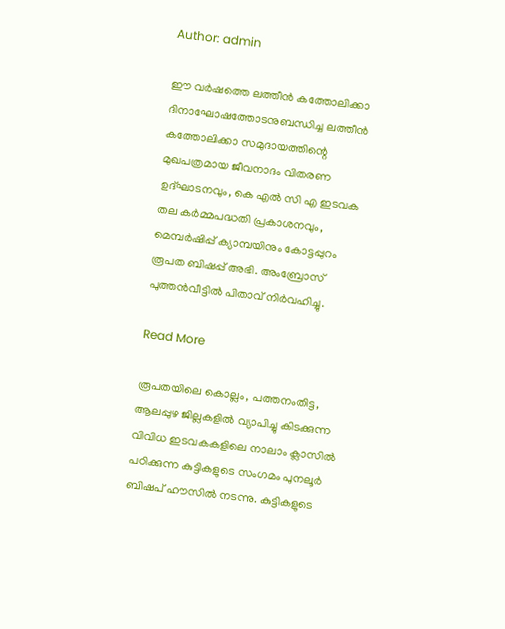Author: admin

ഈ വർഷത്തെ ലത്തീൻ കത്തോലിക്കാ ദിനാഘോഷത്തോടനുബന്ധിച്ച ലത്തീൻ കത്തോലിക്കാ സമുദായത്തിന്റെ മുഖപത്രമായ ജീവനാദം വിതരണ ഉദ്ഘാടനവും, കെ എൽ സി എ ഇടവക തല കർമ്മപദ്ധതി പ്രകാശനവും, മെമ്പർഷിപ്പ് ക്യാമ്പയിനും കോട്ടപ്പുറം രൂപത ബിഷപ്പ് അഭി. അംബ്രോസ് പുത്തൻവീട്ടിൽ പിതാവ് നിർവഹിച്ചു.

Read More

രൂപതയിലെ കൊല്ലം, പത്തനംതിട്ട, ആലപ്പുഴ ജില്ലകളിൽ വ്യാപിച്ചു കിടക്കുന്ന വിവിധ ഇടവകകളിലെ നാലാം ക്ലാസിൽ പഠിക്കുന്ന കുട്ടികളുടെ സംഗമം പുനലൂർ ബിഷപ് ഹൗസിൽ നടന്നു. കുട്ടികളുടെ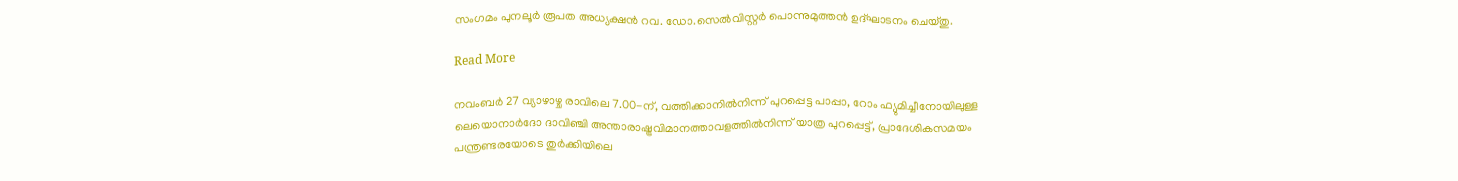സംഗമം പുനലൂർ രൂപത അധ്യക്ഷൻ റവ. ഡോ.സെൽവിസ്റ്റർ പൊന്നുമുത്തൻ ഉദ്ഘാടനം ചെയ്‌തു.

Read More

നവംബർ 27 വ്യാഴാഴ്ച രാവിലെ 7.00-ന്, വത്തിക്കാനിൽനിന്ന് പുറപ്പെട്ട പാപ്പാ, റോം ഫ്യുമിച്ചീനോയിലുള്ള ലെയൊനാർദോ ദാവിഞ്ചി അന്താരാഷ്ട്രവിമാനത്താവളത്തിൽനിന്ന് യാത്ര പുറപ്പെട്ട്, പ്രാദേശികസമയം പന്ത്രണ്ടരയോടെ തുർക്കിയിലെ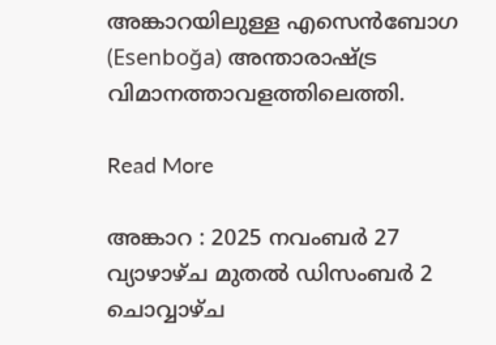അങ്കാറയിലുള്ള എസെൻബോഗ (Esenboğa) അന്താരാഷ്ട്ര വിമാനത്താവളത്തിലെത്തി.

Read More

അങ്കാറ : 2025 നവംബർ 27 വ്യാഴാഴ്ച മുതൽ ഡിസംബർ 2 ചൊവ്വാഴ്ച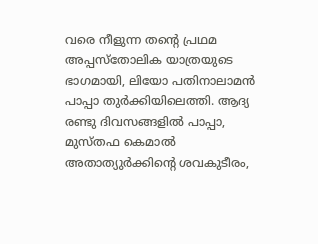വരെ നീളുന്ന തന്റെ പ്രഥമ അപ്പസ്തോലിക യാത്രയുടെ ഭാഗമായി, ലിയോ പതിനാലാമൻ പാപ്പാ തുർക്കിയിലെത്തി. ആദ്യ രണ്ടു ദിവസങ്ങളിൽ പാപ്പാ, മുസ്തഫ കെമാൽ അതാത്യുർക്കിന്റെ ശവകുടീരം,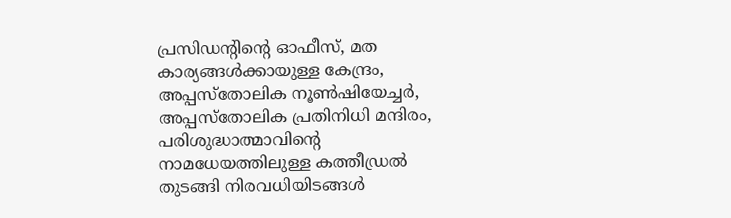പ്രസിഡന്റിന്റെ ഓഫീസ്, മത കാര്യങ്ങൾക്കായുള്ള കേന്ദ്രം, അപ്പസ്തോലിക നൂൺഷിയേച്ചർ, അപ്പസ്തോലിക പ്രതിനിധി മന്ദിരം, പരിശുദ്ധാത്മാവിന്റെ നാമധേയത്തിലുള്ള കത്തീഡ്രൽ തുടങ്ങി നിരവധിയിടങ്ങൾ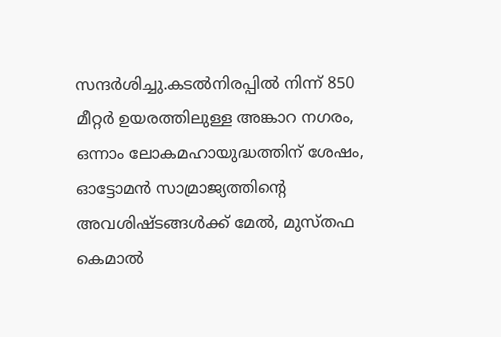സന്ദർശിച്ചു.കടൽനിരപ്പിൽ നിന്ന് 850 മീറ്റർ ഉയരത്തിലുള്ള അങ്കാറ നഗരം, ഒന്നാം ലോകമഹായുദ്ധത്തിന് ശേഷം, ഓട്ടോമൻ സാമ്രാജ്യത്തിന്റെ അവശിഷ്ടങ്ങൾക്ക് മേൽ, മുസ്തഫ കെമാൽ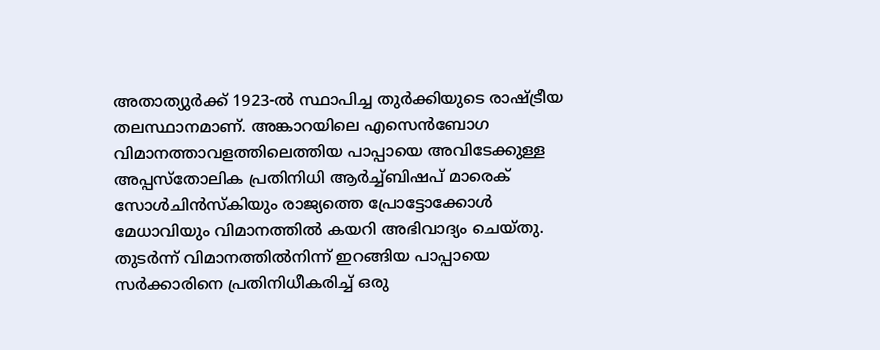അതാത്യുർക്ക് 1923-ൽ സ്ഥാപിച്ച തുർക്കിയുടെ രാഷ്ട്രീയ തലസ്ഥാനമാണ്. അങ്കാറയിലെ എസെൻബോഗ വിമാനത്താവളത്തിലെത്തിയ പാപ്പായെ അവിടേക്കുള്ള അപ്പസ്തോലിക പ്രതിനിധി ആർച്ച്ബിഷപ് മാരെക് സോൾചിൻസ്‌കിയും രാജ്യത്തെ പ്രോട്ടോക്കോൾ മേധാവിയും വിമാനത്തിൽ കയറി അഭിവാദ്യം ചെയ്‌തു. തുടർന്ന് വിമാനത്തിൽനിന്ന് ഇറങ്ങിയ പാപ്പായെ സർക്കാരിനെ പ്രതിനിധീകരിച്ച് ഒരു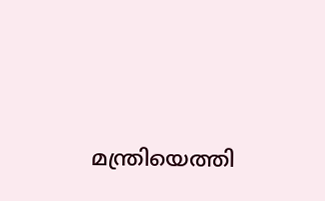മന്ത്രിയെത്തി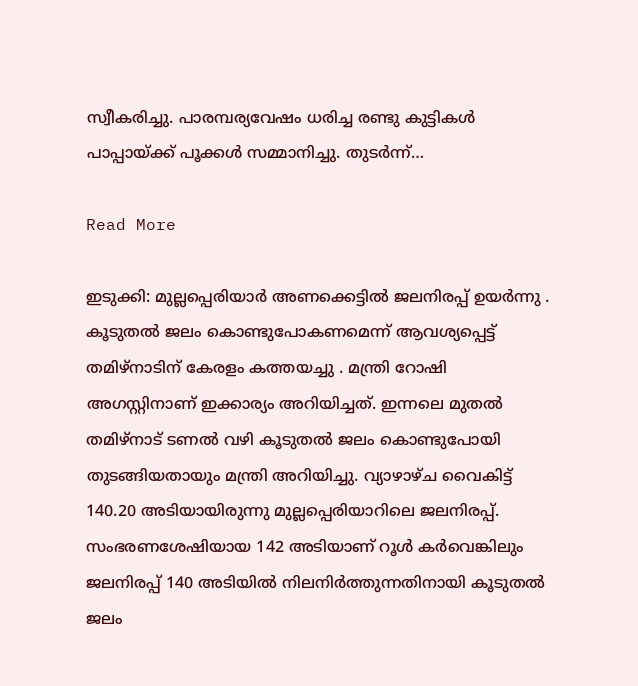സ്വീകരിച്ചു. പാരമ്പര്യവേഷം ധരിച്ച രണ്ടു കുട്ടികൾ പാപ്പായ്ക്ക് പൂക്കൾ സമ്മാനിച്ചു. തുടർന്ന്…

Read More

ഇടുക്കി: മുല്ലപ്പെരിയാർ അണക്കെട്ടിൽ ജലനിരപ്പ് ഉയർന്നു . കൂടുതൽ ജലം കൊണ്ടുപോകണമെന്ന് ആവശ്യപ്പെട്ട് തമിഴ്നാടിന് കേരളം കത്തയച്ചു . മന്ത്രി റോഷി അഗസ്റ്റിനാണ് ഇക്കാര്യം അറിയിച്ചത്. ഇന്നലെ മുതൽ തമിഴ്‌നാട് ടണൽ വഴി കൂടുതൽ ജലം കൊണ്ടുപോയി തുടങ്ങിയതായും മന്ത്രി അറിയിച്ചു. വ്യാഴാഴ്ച വൈകിട്ട് 140.20 അടിയായിരുന്നു മുല്ലപ്പെരിയാറിലെ ജലനിരപ്പ്. സംഭരണശേഷിയായ 142 അടിയാണ് റൂൾ കർവെങ്കിലും ജലനിരപ്പ് 140 അടിയിൽ നിലനിർത്തുന്നതിനായി കൂടുതൽ ജലം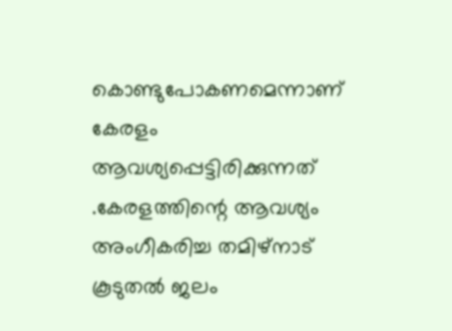കൊണ്ടുപോകണമെന്നാണ് കേരളം ആവശ്യപ്പെട്ടിരിക്കുന്നത് .കേരളത്തിന്റെ ആവശ്യം അംഗീകരിച്ച തമിഴ്‌നാട് കൂടുതൽ ജലം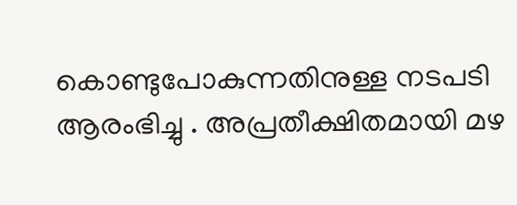കൊണ്ടുപോകുന്നതിനുള്ള നടപടി ആരംഭിച്ചു . അപ്രതീക്ഷിതമായി മഴ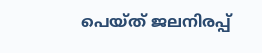പെയ്ത് ജലനിരപ്പ്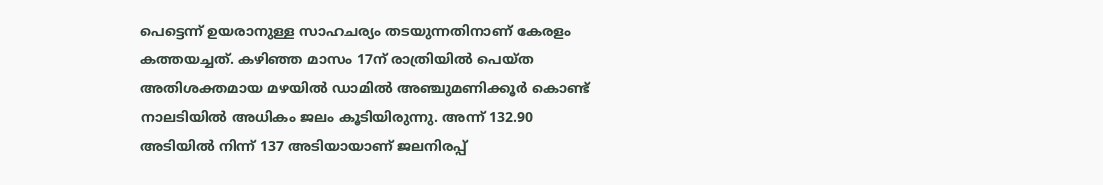പെട്ടെന്ന് ഉയരാനുള്ള സാഹചര്യം തടയുന്നതിനാണ് കേരളം കത്തയച്ചത്. കഴിഞ്ഞ മാസം 17ന് രാത്രിയിൽ പെയ്ത അതിശക്തമായ മഴയിൽ ഡാമിൽ അഞ്ചുമണിക്കൂർ കൊണ്ട് നാലടിയിൽ അധികം ജലം കൂടിയിരുന്നു. അന്ന് 132.90 അടിയിൽ നിന്ന് 137 അടിയായാണ് ജലനിരപ്പ്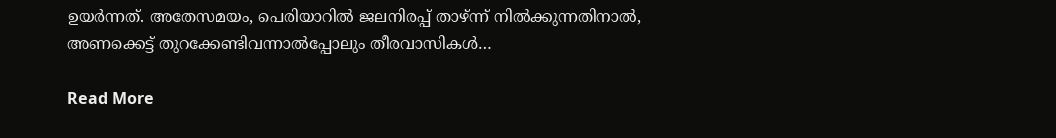ഉയർന്നത്. അതേസമയം, പെരിയാറിൽ ജലനിരപ്പ് താഴ്ന്ന് നിൽക്കുന്നതിനാൽ, അണക്കെട്ട് തുറക്കേണ്ടിവന്നാൽപ്പോലും തീരവാസികൾ…

Read More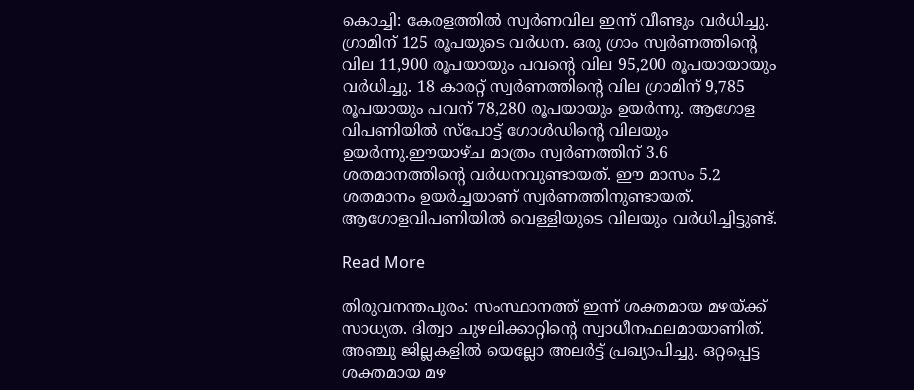കൊച്ചി: കേരളത്തിൽ സ്വർണവില ഇന്ന് വീണ്ടും വർധിച്ചു. ഗ്രാമിന് 125 രൂപയുടെ വർധന. ഒരു ഗ്രാം സ്വർണത്തിന്റെ വില 11,900 രൂപയായും പവന്റെ വില 95,200 രൂപയായായും വർധിച്ചു. 18 കാരറ്റ് സ്വർണത്തിന്റെ വില ഗ്രാമിന് 9,785 രൂപയായും പവന് 78,280 രൂപയായും ഉയർന്നു. ആഗോള വിപണിയിൽ സ്പോട്ട് ഗോൾഡിന്റെ വിലയും ഉയർന്നു.ഈയാഴ്ച മാത്രം സ്വർണത്തിന് 3.6 ശതമാനത്തിന്റെ വർധനവുണ്ടായത്. ഈ മാസം 5.2 ശതമാനം ഉയർച്ചയാണ് സ്വർണത്തിനുണ്ടായത്. ആഗോളവിപണിയിൽ വെള്ളിയുടെ വിലയും വർധിച്ചിട്ടുണ്ട്.

Read More

തിരുവനന്തപുരം: സംസ്ഥാനത്ത് ഇന്ന് ശക്തമായ മഴയ്ക്ക് സാധ്യത. ദിത്വാ ചുഴലിക്കാറ്റിന്റെ സ്വാധീനഫലമായാണിത്. അഞ്ചു ജില്ലകളിൽ യെല്ലോ അലർട്ട് പ്രഖ്യാപിച്ചു. ഒറ്റപ്പെട്ട ശക്തമായ മഴ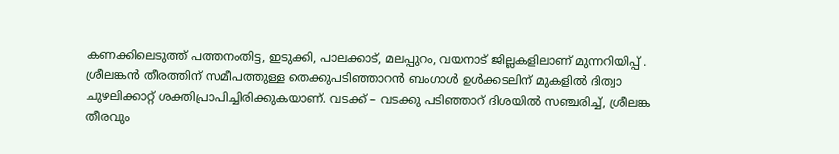കണക്കിലെടുത്ത് പത്തനംതിട്ട, ഇടുക്കി, പാലക്കാട്, മലപ്പുറം, വയനാട് ജില്ലകളിലാണ് മുന്നറിയിപ്പ് . ശ്രീലങ്കൻ തീരത്തിന് സമീപത്തുള്ള തെക്കുപടിഞ്ഞാറൻ ബംഗാൾ ഉൾക്കടലിന് മുകളിൽ ദിത്വാ ചുഴലിക്കാറ്റ് ശക്തിപ്രാപിച്ചിരിക്കുകയാണ്. വടക്ക് – വടക്കു പടിഞ്ഞാറ് ദിശയിൽ സഞ്ചരിച്ച്, ശ്രീലങ്ക തീരവും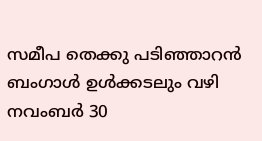സമീപ തെക്കു പടിഞ്ഞാറൻ ബംഗാൾ ഉൾക്കടലും വഴി നവംബർ 30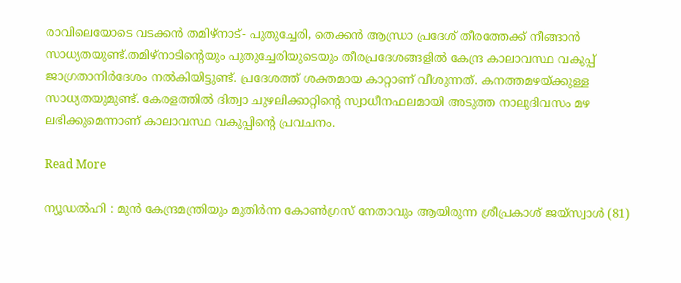രാവിലെയോടെ വടക്കൻ തമിഴ്‌നാട്- പുതുച്ചേരി, തെക്കൻ ആന്ധ്രാ പ്രദേശ് തീരത്തേക്ക് നീങ്ങാൻ സാധ്യതയുണ്ട്.തമിഴ്‌നാടിന്റെയും പുതുച്ചേരിയുടെയും തീരപ്രദേശങ്ങളിൽ കേന്ദ്ര കാലാവസ്ഥ വകുപ്പ് ജാഗ്രതാനിർദേശം നൽകിയിട്ടുണ്ട്. പ്രദേശത്ത് ശക്തമായ കാറ്റാണ് വീശുന്നത്. കനത്തമഴയ്ക്കുള്ള സാധ്യതയുമുണ്ട്. കേരളത്തിൽ ദിത്വാ ചുഴലിക്കാറ്റിന്റെ സ്വാധീനഫലമായി അടുത്ത നാലുദിവസം മഴ ലഭിക്കുമെന്നാണ് കാലാവസ്ഥ വകുപ്പിന്റെ പ്രവചനം.

Read More

ന്യൂഡൽഹി : മുൻ കേന്ദ്രമന്ത്രിയും മുതിർന്ന കോൺഗ്രസ് നേതാവും ആയിരുന്ന ശ്രീപ്രകാശ് ജയ്‌സ്വാൾ (81)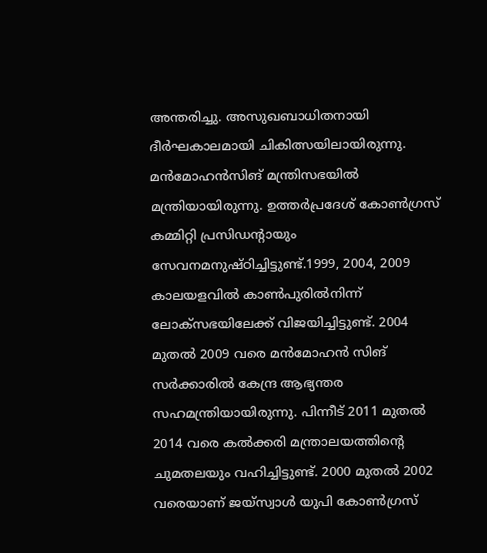അന്തരിച്ചു. അസുഖബാധിതനായി ദീർഘകാലമായി ചികിത്സയിലായിരുന്നു. മൻമോഹൻസിങ് മന്ത്രിസഭയിൽ മന്ത്രിയായിരുന്നു. ഉത്തർപ്രദേശ് കോൺഗ്രസ് കമ്മിറ്റി പ്രസിഡന്റായും സേവനമനുഷ്ഠിച്ചിട്ടുണ്ട്.1999, 2004, 2009 കാലയളവിൽ കാൺപുരിൽനിന്ന് ലോക്‌സഭയിലേക്ക് വിജയിച്ചിട്ടുണ്ട്. 2004 മുതൽ 2009 വരെ മൻമോഹൻ സിങ് സർക്കാരിൽ കേന്ദ്ര ആഭ്യന്തര സഹമന്ത്രിയായിരുന്നു. പിന്നീട് 2011 മുതൽ 2014 വരെ കൽക്കരി മന്ത്രാലയത്തിന്റെ ചുമതലയും വഹിച്ചിട്ടുണ്ട്. 2000 മുതൽ 2002 വരെയാണ് ജയ്സ്വാൾ യുപി കോൺഗ്രസ്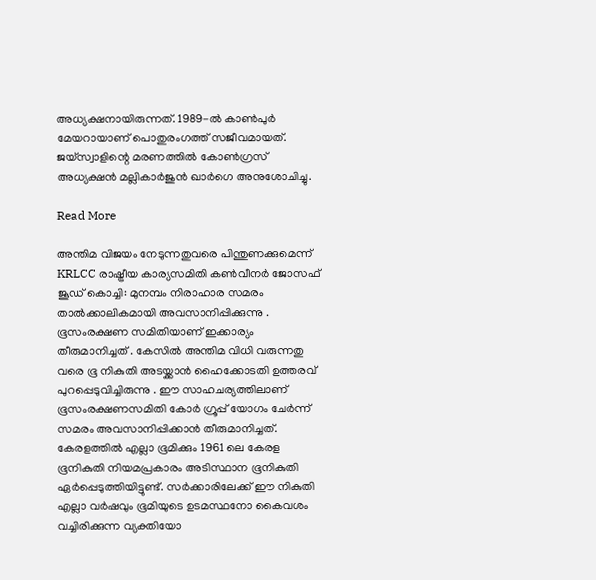അധ്യക്ഷനായിരുന്നത്. 1989-ൽ കാൺപുർ മേയറായാണ്‌ പൊതുരംഗത്ത്‌ സജീവമായത്‌. ജയ്സ്വാളിന്റെ മരണത്തിൽ കോൺഗ്രസ് അധ്യക്ഷൻ മല്ലികാർജുൻ ഖാർഗെ അനുശോചിച്ചു.

Read More

അന്തിമ വിജയം നേടുന്നതുവരെ പിന്തുണക്കുമെന്ന് KRLCC രാഷ്ട്രീയ കാര്യസമിതി കൺവീനർ ജോസഫ് ജൂഡ് കൊച്ചി: മുനമ്പം നിരാഹാര സമരം താൽക്കാലികമായി അവസാനിപ്പിക്കുന്നു . ഭൂസംരക്ഷണ സമിതിയാണ് ഇക്കാര്യം തീരുമാനിച്ചത് . കേസിൽ അന്തിമ വിധി വരുന്നതു വരെ ഭൂ നികുതി അടയ്ക്കാൻ ഹൈക്കോടതി ഉത്തരവ് പുറപ്പെടുവിച്ചിരുന്നു . ഈ സാഹചര്യത്തിലാണ് ഭൂസംരക്ഷണസമിതി കോർ ഗ്രൂപ്പ് യോഗം ചേർന്ന് സമരം അവസാനിപ്പിക്കാൻ തീരുമാനിച്ചത്. കേരളത്തിൽ എല്ലാ ഭൂമിക്കും 1961 ലെ കേരള ഭൂനികുതി നിയമപ്രകാരം അടിസ്ഥാന ഭൂനികുതി ഏർപ്പെടുത്തിയിട്ടുണ്ട്. സർക്കാരിലേക്ക് ഈ നികുതി എല്ലാ വർഷവും ഭൂമിയുടെ ഉടമസ്ഥനോ കൈവശം വച്ചിരിക്കുന്ന വ്യക്തിയോ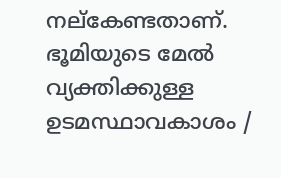നല്കേണ്ടതാണ്. ഭൂമിയുടെ മേൽ വ്യക്തിക്കുള്ള ഉടമസ്ഥാവകാശം /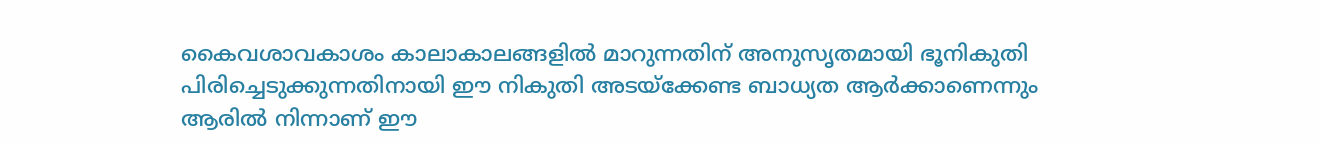കൈവശാവകാശം കാലാകാലങ്ങളിൽ മാറുന്നതിന് അനുസൃതമായി ഭൂനികുതി പിരിച്ചെടുക്കുന്നതിനായി ഈ നികുതി അടയ്ക്കേണ്ട ബാധ്യത ആർക്കാണെന്നും ആരിൽ നിന്നാണ് ഈ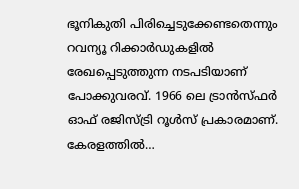ഭൂനികുതി പിരിച്ചെടുക്കേണ്ടതെന്നും റവന്യൂ റിക്കാർഡുകളിൽ രേഖപ്പെടുത്തുന്ന നടപടിയാണ് പോക്കുവരവ്. 1966 ലെ ട്രാൻസ്ഫർ ഓഫ് രജിസ്ട്രി റൂൾസ് പ്രകാരമാണ്. കേരളത്തിൽ…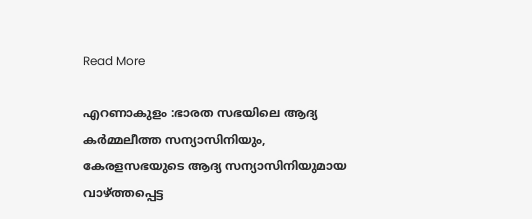Read More

എറണാകുളം :ഭാരത സഭയിലെ ആദ്യ കർമ്മലീത്ത സന്യാസിനിയും, കേരളസഭയുടെ ആദ്യ സന്യാസിനിയുമായ വാഴ്ത്തപ്പെട്ട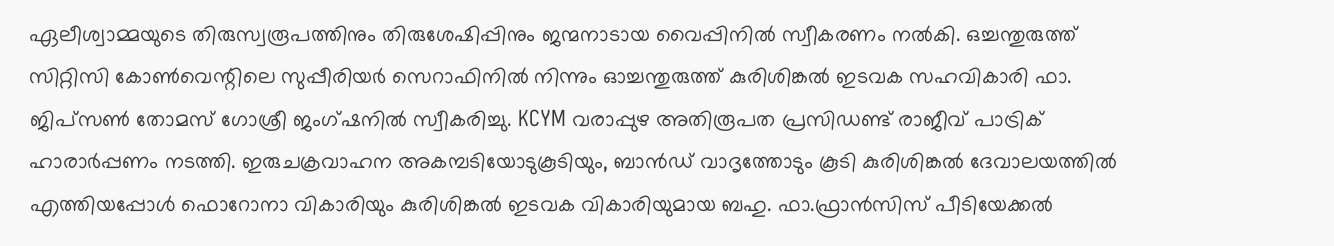ഏലീശ്വാമ്മയുടെ തിരുസ്വരൂപത്തിനും തിരുശേഷിപ്പിനും ജന്മനാടായ വൈപ്പിനിൽ സ്വീകരണം നൽകി. ഒച്ചന്തുരുത്ത് സിറ്റിസി കോൺവെന്റിലെ സുപ്പീരിയർ സെറാഫിനിൽ നിന്നും ഓച്ചന്തുരുത്ത് കുരിശിങ്കൽ ഇടവക സഹവികാരി ഫാ. ജിപ്സൺ തോമസ് ഗോശ്രീ ജംഗ്ഷനിൽ സ്വീകരിച്ചു. KCYM വരാപ്പുഴ അതിരൂപത പ്രസിഡണ്ട് രാജീവ് പാട്രിക് ഹാരാർപ്പണം നടത്തി. ഇരുചക്രവാഹന അകമ്പടിയോടുകൂടിയും, ബാൻഡ് വാദൃത്തോടും കൂടി കുരിശിങ്കൽ ദേവാലയത്തിൽ എത്തിയപ്പോൾ ഫൊറോനാ വികാരിയും കുരിശിങ്കൽ ഇടവക വികാരിയുമായ ബഹു. ഫാ.ഫ്രാൻസിസ് പീടിയേക്കൽ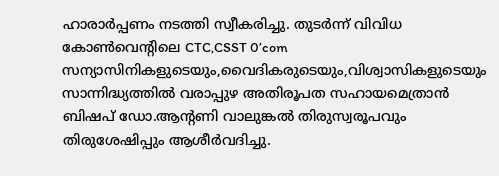ഹാരാർപ്പണം നടത്തി സ്വീകരിച്ചു. തുടർന്ന് വിവിധ കോൺവെന്റിലെ CTC,CSST 0’com സന്യാസിനികളുടെയും,വൈദികരുടെയും,വിശ്വാസികളുടെയും സാന്നിദ്ധ്യത്തിൽ വരാപ്പുഴ അതിരൂപത സഹായമെത്രാൻ ബിഷപ് ഡോ.ആന്റണി വാലുങ്കൽ തിരുസ്വരൂപവും തിരുശേഷിപ്പും ആശീർവദിച്ചു.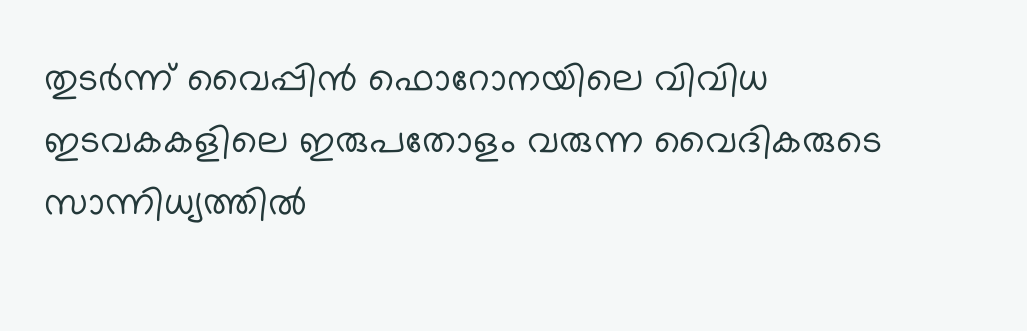തുടർന്ന്‌ വൈപ്പിൻ ഫൊറോനയിലെ വിവിധ ഇടവകകളിലെ ഇരുപതോളം വരുന്ന വൈദികരുടെ സാന്നിധ്യത്തിൽ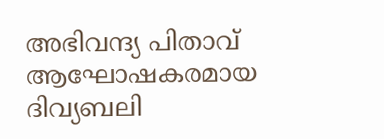അഭിവന്ദ്യ പിതാവ് ആഘോഷകരമായ ദിവ്യബലി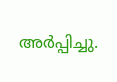അർപ്പിച്ചു.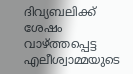ദിവ്യബലിക്ക് ശേഷം വാഴ്ത്തപ്പെട്ട എലീശ്വാമ്മയുടെ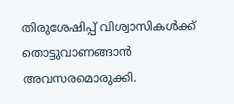തിരുശേഷിപ്പ് വിശ്വാസികൾക്ക് തൊട്ടുവാണങ്ങാൻ അവസരമൊരുക്കി.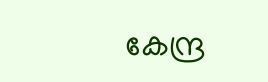കേന്ദ്ര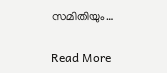സമിതിയും…

Read More